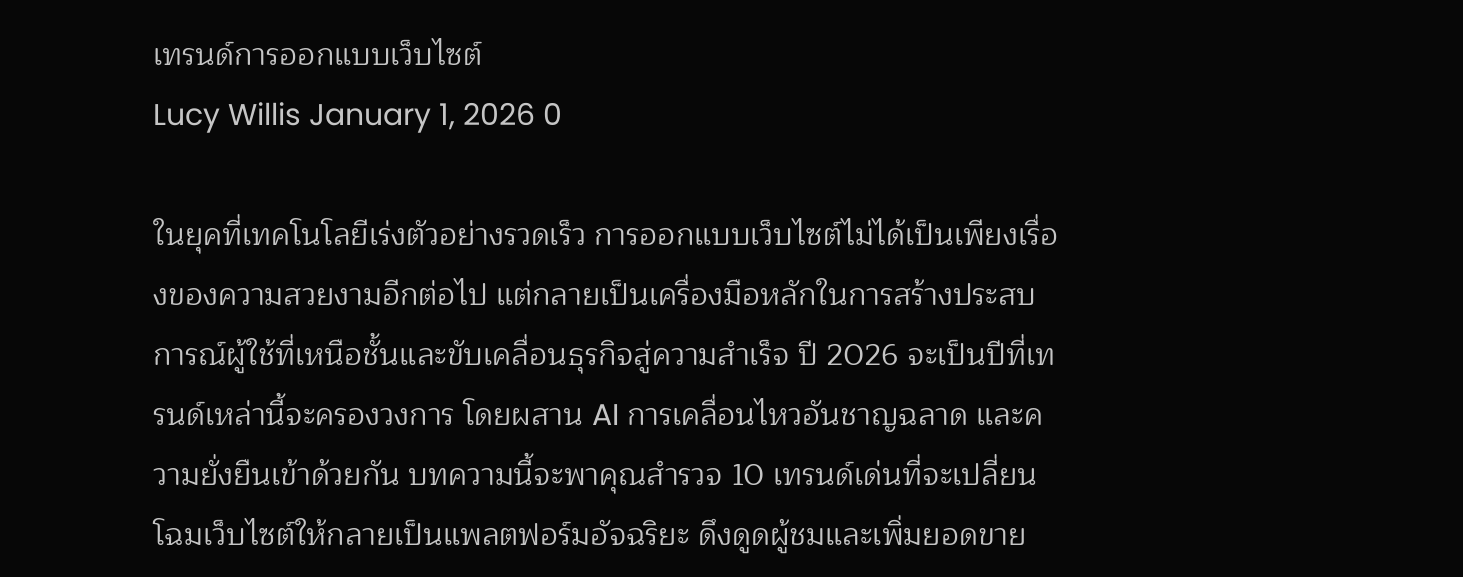เทรนด์การออกแบบเว็บไซต์
Lucy Willis January 1, 2026 0

ในยุคที่เทคโนโลยีเร่งตัวอย่างรวดเร็ว การออกแบบเว็บไซต์ไม่ได้เป็นเพียงเรื่องของความสวยงามอีกต่อไป แต่กลายเป็นเครื่องมือหลักในการสร้างประสบการณ์ผู้ใช้ที่เหนือชั้นและขับเคลื่อนธุรกิจสู่ความสำเร็จ ปี 2026 จะเป็นปีที่เทรนด์เหล่านี้จะครองวงการ โดยผสาน AI การเคลื่อนไหวอันชาญฉลาด และความยั่งยืนเข้าด้วยกัน บทความนี้จะพาคุณสำรวจ 10 เทรนด์เด่นที่จะเปลี่ยนโฉมเว็บไซต์ให้กลายเป็นแพลตฟอร์มอัจฉริยะ ดึงดูดผู้ชมและเพิ่มยอดขาย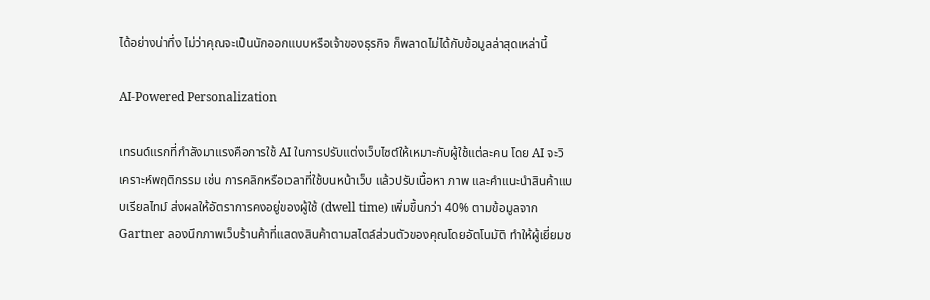ได้อย่างน่าทึ่ง ไม่ว่าคุณจะเป็นนักออกแบบหรือเจ้าของธุรกิจ ก็พลาดไม่ได้กับข้อมูลล่าสุดเหล่านี้

AI-Powered Personalization

เทรนด์แรกที่กำลังมาแรงคือการใช้ AI ในการปรับแต่งเว็บไซต์ให้เหมาะกับผู้ใช้แต่ละคน โดย AI จะวิเคราะห์พฤติกรรม เช่น การคลิกหรือเวลาที่ใช้บนหน้าเว็บ แล้วปรับเนื้อหา ภาพ และคำแนะนำสินค้าแบบเรียลไทม์ ส่งผลให้อัตราการคงอยู่ของผู้ใช้ (dwell time) เพิ่มขึ้นกว่า 40% ตามข้อมูลจาก Gartner ลองนึกภาพเว็บร้านค้าที่แสดงสินค้าตามสไตล์ส่วนตัวของคุณโดยอัตโนมัติ ทำให้ผู้เยี่ยมช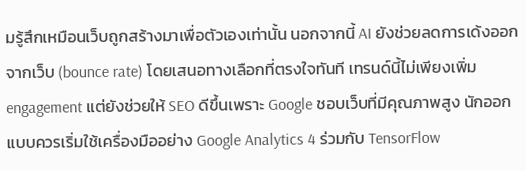มรู้สึกเหมือนเว็บถูกสร้างมาเพื่อตัวเองเท่านั้น นอกจากนี้ AI ยังช่วยลดการเด้งออกจากเว็บ (bounce rate) โดยเสนอทางเลือกที่ตรงใจทันที เทรนด์นี้ไม่เพียงเพิ่ม engagement แต่ยังช่วยให้ SEO ดีขึ้นเพราะ Google ชอบเว็บที่มีคุณภาพสูง นักออกแบบควรเริ่มใช้เครื่องมืออย่าง Google Analytics 4 ร่วมกับ TensorFlow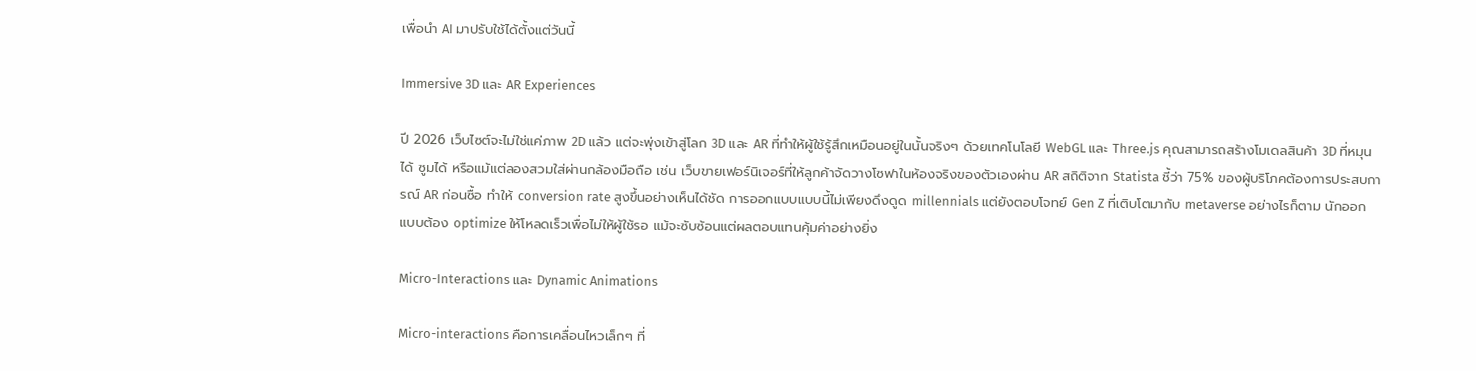เพื่อนำ AI มาปรับใช้ได้ตั้งแต่วันนี้

Immersive 3D และ AR Experiences

ปี 2026 เว็บไซต์จะไม่ใช่แค่ภาพ 2D แล้ว แต่จะพุ่งเข้าสู่โลก 3D และ AR ที่ทำให้ผู้ใช้รู้สึกเหมือนอยู่ในนั้นจริงๆ ด้วยเทคโนโลยี WebGL และ Three.js คุณสามารถสร้างโมเดลสินค้า 3D ที่หมุนได้ ซูมได้ หรือแม้แต่ลองสวมใส่ผ่านกล้องมือถือ เช่น เว็บขายเฟอร์นิเจอร์ที่ให้ลูกค้าจัดวางโซฟาในห้องจริงของตัวเองผ่าน AR สถิติจาก Statista ชี้ว่า 75% ของผู้บริโภคต้องการประสบการณ์ AR ก่อนซื้อ ทำให้ conversion rate สูงขึ้นอย่างเห็นได้ชัด การออกแบบแบบนี้ไม่เพียงดึงดูด millennials แต่ยังตอบโจทย์ Gen Z ที่เติบโตมากับ metaverse อย่างไรก็ตาม นักออกแบบต้อง optimize ให้โหลดเร็วเพื่อไม่ให้ผู้ใช้รอ แม้จะซับซ้อนแต่ผลตอบแทนคุ้มค่าอย่างยิ่ง

Micro-Interactions และ Dynamic Animations

Micro-interactions คือการเคลื่อนไหวเล็กๆ ที่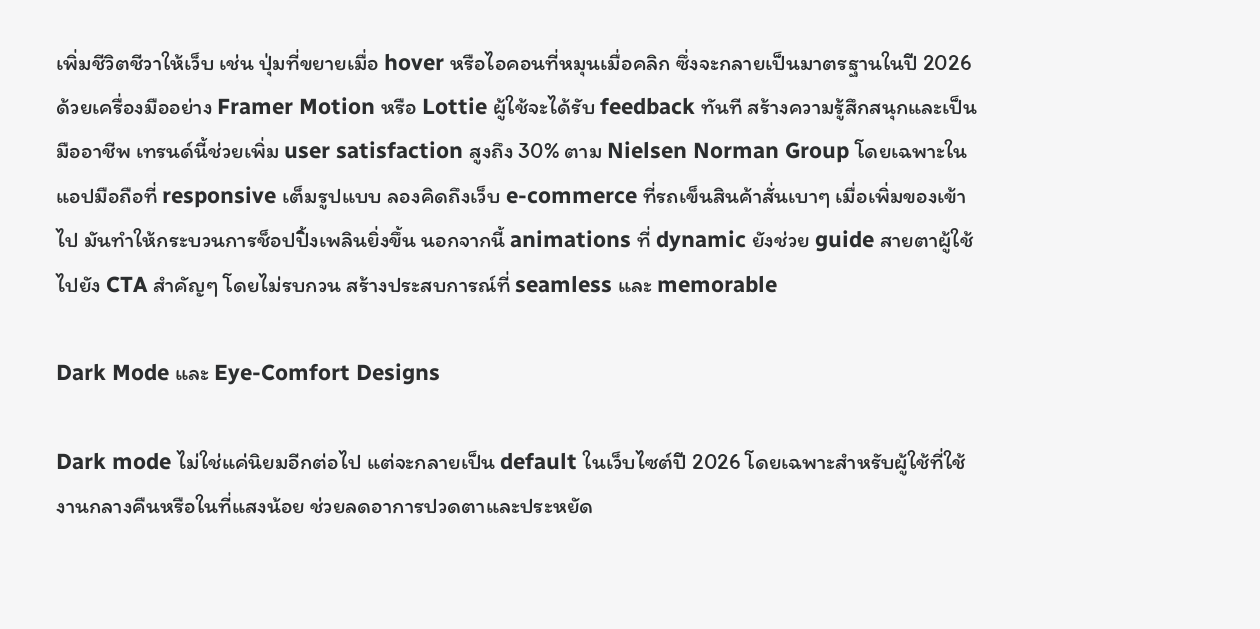เพิ่มชีวิตชีวาให้เว็บ เช่น ปุ่มที่ขยายเมื่อ hover หรือไอคอนที่หมุนเมื่อคลิก ซึ่งจะกลายเป็นมาตรฐานในปี 2026 ด้วยเครื่องมืออย่าง Framer Motion หรือ Lottie ผู้ใช้จะได้รับ feedback ทันที สร้างความรู้สึกสนุกและเป็นมืออาชีพ เทรนด์นี้ช่วยเพิ่ม user satisfaction สูงถึง 30% ตาม Nielsen Norman Group โดยเฉพาะในแอปมือถือที่ responsive เต็มรูปแบบ ลองคิดถึงเว็บ e-commerce ที่รถเข็นสินค้าสั่นเบาๆ เมื่อเพิ่มของเข้าไป มันทำให้กระบวนการช็อปปิ้งเพลินยิ่งขึ้น นอกจากนี้ animations ที่ dynamic ยังช่วย guide สายตาผู้ใช้ไปยัง CTA สำคัญๆ โดยไม่รบกวน สร้างประสบการณ์ที่ seamless และ memorable

Dark Mode และ Eye-Comfort Designs

Dark mode ไม่ใช่แค่นิยมอีกต่อไป แต่จะกลายเป็น default ในเว็บไซต์ปี 2026 โดยเฉพาะสำหรับผู้ใช้ที่ใช้งานกลางคืนหรือในที่แสงน้อย ช่วยลดอาการปวดตาและประหยัด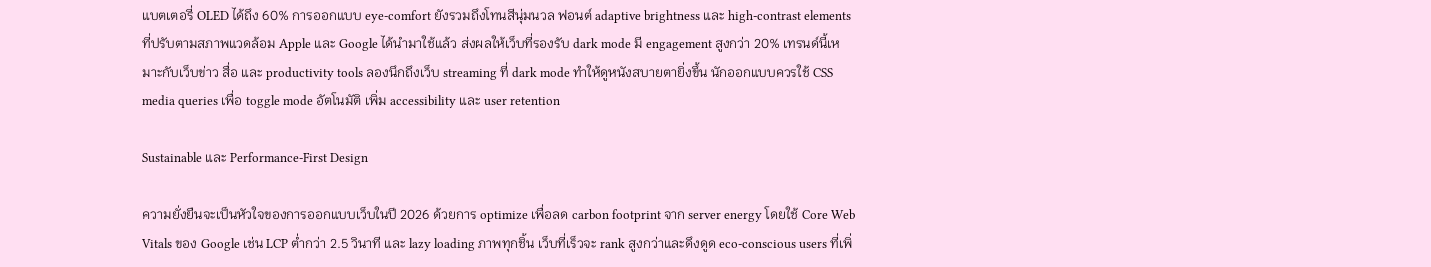แบตเตอรี่ OLED ได้ถึง 60% การออกแบบ eye-comfort ยังรวมถึงโทนสีนุ่มนวล ฟอนต์ adaptive brightness และ high-contrast elements ที่ปรับตามสภาพแวดล้อม Apple และ Google ได้นำมาใช้แล้ว ส่งผลให้เว็บที่รองรับ dark mode มี engagement สูงกว่า 20% เทรนด์นี้เหมาะกับเว็บข่าว สื่อ และ productivity tools ลองนึกถึงเว็บ streaming ที่ dark mode ทำให้ดูหนังสบายตายิ่งขึ้น นักออกแบบควรใช้ CSS media queries เพื่อ toggle mode อัตโนมัติ เพิ่ม accessibility และ user retention

Sustainable และ Performance-First Design

ความยั่งยืนจะเป็นหัวใจของการออกแบบเว็บในปี 2026 ด้วยการ optimize เพื่อลด carbon footprint จาก server energy โดยใช้ Core Web Vitals ของ Google เช่น LCP ต่ำกว่า 2.5 วินาที และ lazy loading ภาพทุกชิ้น เว็บที่เร็วจะ rank สูงกว่าและดึงดูด eco-conscious users ที่เพิ่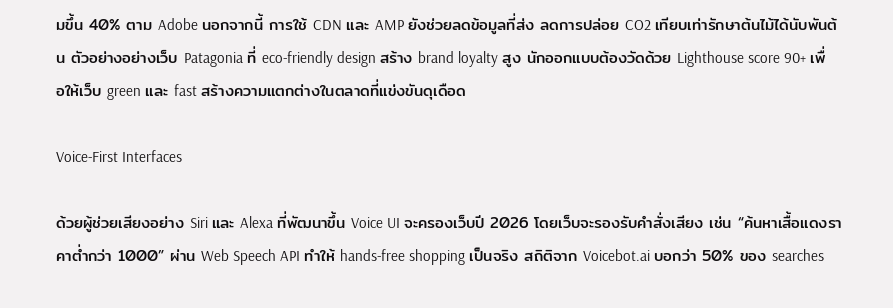มขึ้น 40% ตาม Adobe นอกจากนี้ การใช้ CDN และ AMP ยังช่วยลดข้อมูลที่ส่ง ลดการปล่อย CO2 เทียบเท่ารักษาต้นไม้ได้นับพันต้น ตัวอย่างอย่างเว็บ Patagonia ที่ eco-friendly design สร้าง brand loyalty สูง นักออกแบบต้องวัดด้วย Lighthouse score 90+ เพื่อให้เว็บ green และ fast สร้างความแตกต่างในตลาดที่แข่งขันดุเดือด

Voice-First Interfaces

ด้วยผู้ช่วยเสียงอย่าง Siri และ Alexa ที่พัฒนาขึ้น Voice UI จะครองเว็บปี 2026 โดยเว็บจะรองรับคำสั่งเสียง เช่น “ค้นหาเสื้อแดงราคาต่ำกว่า 1000” ผ่าน Web Speech API ทำให้ hands-free shopping เป็นจริง สถิติจาก Voicebot.ai บอกว่า 50% ของ searches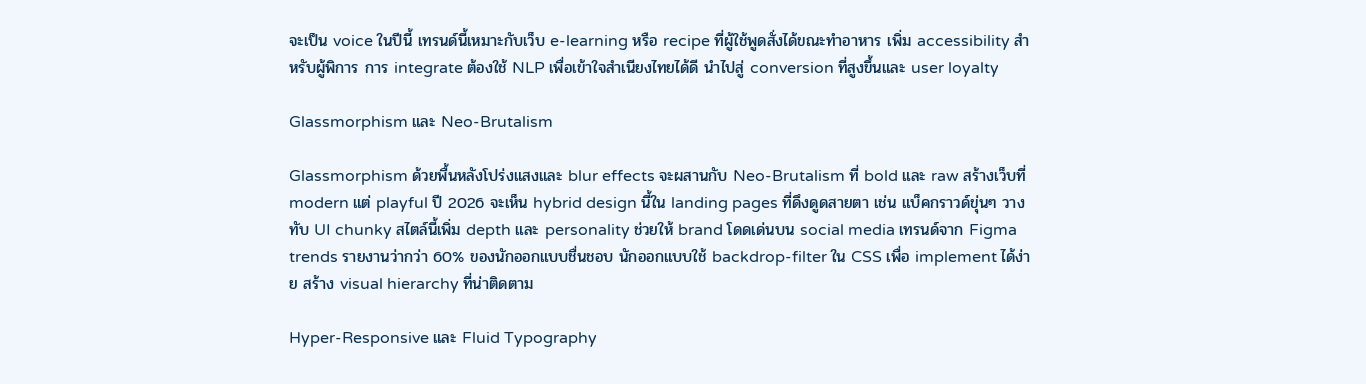จะเป็น voice ในปีนี้ เทรนด์นี้เหมาะกับเว็บ e-learning หรือ recipe ที่ผู้ใช้พูดสั่งได้ขณะทำอาหาร เพิ่ม accessibility สำหรับผู้พิการ การ integrate ต้องใช้ NLP เพื่อเข้าใจสำเนียงไทยได้ดี นำไปสู่ conversion ที่สูงขึ้นและ user loyalty

Glassmorphism และ Neo-Brutalism

Glassmorphism ด้วยพื้นหลังโปร่งแสงและ blur effects จะผสานกับ Neo-Brutalism ที่ bold และ raw สร้างเว็บที่ modern แต่ playful ปี 2026 จะเห็น hybrid design นี้ใน landing pages ที่ดึงดูดสายตา เช่น แบ็คกราวด์ขุ่นๆ วางทับ UI chunky สไตล์นี้เพิ่ม depth และ personality ช่วยให้ brand โดดเด่นบน social media เทรนด์จาก Figma trends รายงานว่ากว่า 60% ของนักออกแบบชื่นชอบ นักออกแบบใช้ backdrop-filter ใน CSS เพื่อ implement ได้ง่าย สร้าง visual hierarchy ที่น่าติดตาม

Hyper-Responsive และ Fluid Typography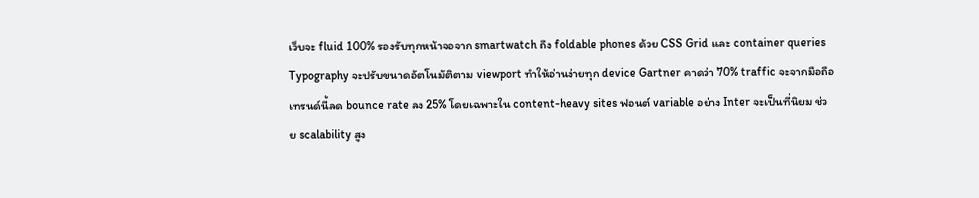เว็บจะ fluid 100% รองรับทุกหน้าจอจาก smartwatch ถึง foldable phones ด้วย CSS Grid และ container queries Typography จะปรับขนาดอัตโนมัติตาม viewport ทำให้อ่านง่ายทุก device Gartner คาดว่า 70% traffic จะจากมือถือ เทรนด์นี้ลด bounce rate ลง 25% โดยเฉพาะใน content-heavy sites ฟอนต์ variable อย่าง Inter จะเป็นที่นิยม ช่วย scalability สูง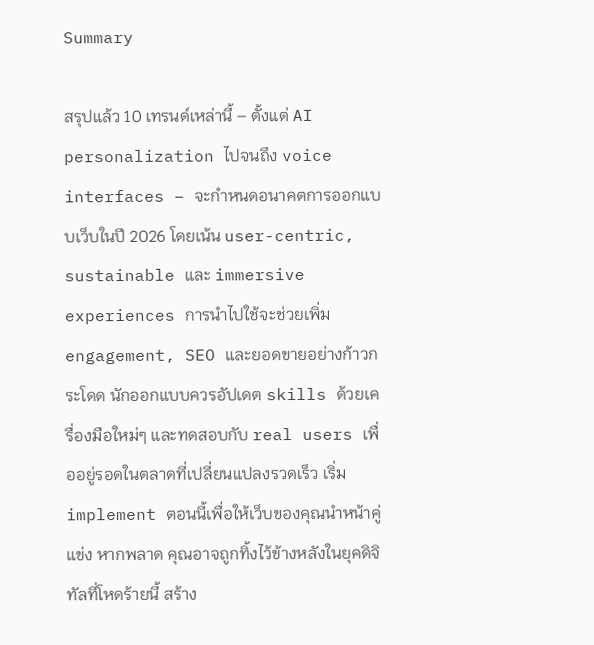Summary

สรุปแล้ว 10 เทรนด์เหล่านี้ – ตั้งแต่ AI personalization ไปจนถึง voice interfaces – จะกำหนดอนาคตการออกแบบเว็บในปี 2026 โดยเน้น user-centric, sustainable และ immersive experiences การนำไปใช้จะช่วยเพิ่ม engagement, SEO และยอดขายอย่างก้าวกระโดด นักออกแบบควรอัปเดต skills ด้วยเครื่องมือใหม่ๆ และทดสอบกับ real users เพื่ออยู่รอดในตลาดที่เปลี่ยนแปลงรวดเร็ว เริ่ม implement ตอนนี้เพื่อให้เว็บของคุณนำหน้าคู่แข่ง หากพลาด คุณอาจถูกทิ้งไว้ข้างหลังในยุคดิจิทัลที่โหดร้ายนี้ สร้าง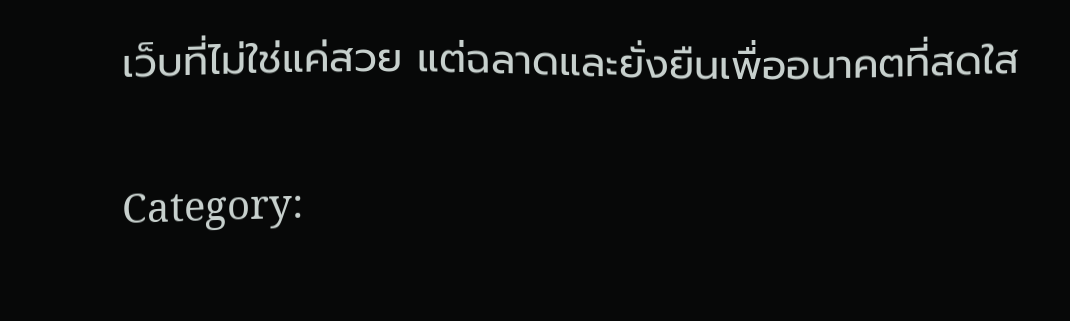เว็บที่ไม่ใช่แค่สวย แต่ฉลาดและยั่งยืนเพื่ออนาคตที่สดใส

Category: